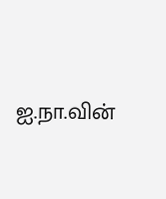ஐ.நா.வின்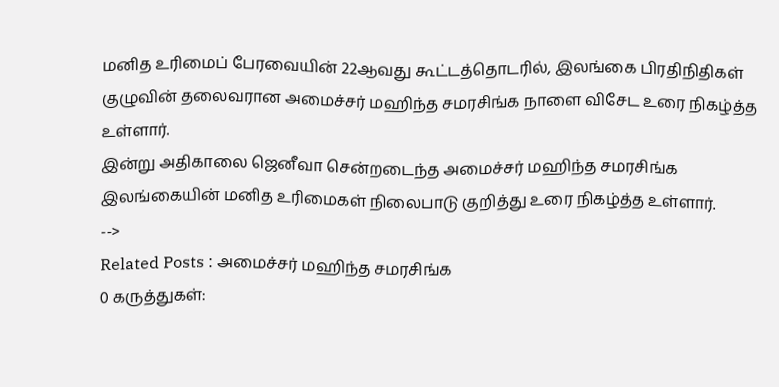மனித உரிமைப் பேரவையின் 22ஆவது கூட்டத்தொடரில், இலங்கை பிரதிநிதிகள் குழுவின் தலைவரான அமைச்சர் மஹிந்த சமரசிங்க நாளை விசேட உரை நிகழ்த்த உள்ளார்.
இன்று அதிகாலை ஜெனீவா சென்றடைந்த அமைச்சர் மஹிந்த சமரசிங்க இலங்கையின் மனித உரிமைகள் நிலைபாடு குறித்து உரை நிகழ்த்த உள்ளார்.
-->
Related Posts : அமைச்சர் மஹிந்த சமரசிங்க
0 கருத்துகள்: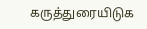கருத்துரையிடுக